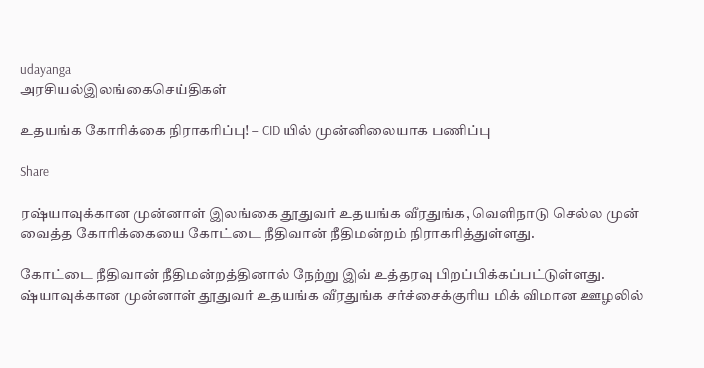udayanga
அரசியல்இலங்கைசெய்திகள்

உதயங்க கோரிக்கை நிராகரிப்பு! – CID யில் முன்னிலையாக பணிப்பு

Share

ரஷ்யாவுக்கான முன்னாள் இலங்கை தூதுவர் உதயங்க வீரதுங்க, வெளிநாடு செல்ல முன் வைத்த கோரிக்கையை கோட்டை நீதிவான் நீதிமன்றம் நிராகரித்துள்ளது.

கோட்டை நீதிவான் நீதிமன்றத்தினால் நேற்று இவ் உத்தரவு பிறப்பிக்கப்பட்டுள்ளது. ஷ்யாவுக்கான முன்னாள் தூதுவர் உதயங்க வீரதுங்க சர்ச்சைக்குரிய மிக் விமான ஊழலில்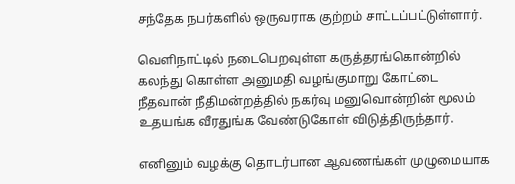சந்தேக நபர்களில் ஒருவராக குற்றம் சாட்டப்பட்டுள்ளார்.

வெளிநாட்டில் நடைபெறவுள்ள கருத்தரங்கொன்றில் கலந்து கொள்ள அனுமதி வழங்குமாறு கோட்டை நீதவான் நீதிமன்றத்தில் நகர்வு மனுவொன்றின் மூலம் உதயங்க வீரதுங்க வேண்டுகோள் விடுத்திருந்தார்.

எனினும் வழக்கு தொடர்பான ஆவணங்கள் முழுமையாக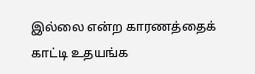இல்லை என்ற காரணத்தைக் காட்டி உதயங்க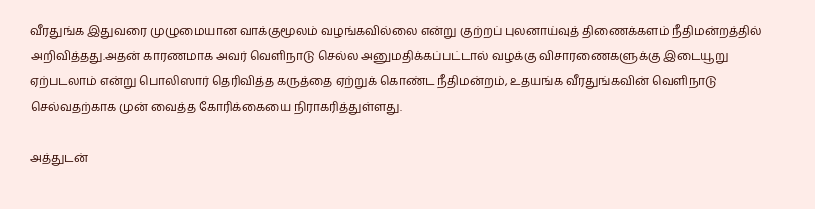வீரதுங்க இதுவரை முழுமையான வாக்குமூலம் வழங்கவில்லை என்று குற்றப் புலனாய்வுத் திணைக்களம் நீதிமன்றத்தில் அறிவித்தது.அதன் காரணமாக அவர் வெளிநாடு செல்ல அனுமதிக்கப்பட்டால் வழக்கு விசாரணைகளுக்கு இடையூறு ஏற்படலாம் என்று பொலிஸார் தெரிவித்த கருத்தை ஏற்றுக் கொண்ட நீதிமன்றம், உதயங்க வீரதுங்கவின் வெளிநாடு செல்வதற்காக முன் வைத்த கோரிக்கையை நிராகரித்துள்ளது.

அத்துடன்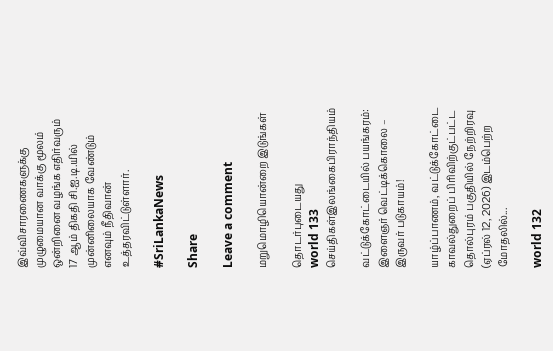இவ்விசாரணைகளுக்கு முழுமையான வாக்கு மூலம் ஒன்றினை வழங்க எதிர்வரும் 17 ஆம் திகதி சி.ஐ.டி.யில் முன்னிலையாக வேண்டும் எனவும் நீதிவான் உத்தரவிட்டுள்ளார்.

#SriLankaNews

Share

Leave a comment

மறுமொழியொன்றை இடுங்கள்

தொடர்புடையது
world 133
செய்திகள்இலங்கைபிராந்தியம்

வட்டுக்கோட்டையில் பயங்கரம்: இளைஞர் வெட்டிக்கொலை – இருவர் படுகாயம்!

யாழ்ப்பாணம், வட்டுக்கோட்டை காவல்துறைப் பிரிவிற்குட்பட்ட தொல்புரம் பகுதியில் நேற்றிரவு (ஏப்ரல் 12, 2026) இடம்பெற்ற மோதலில்...

world 132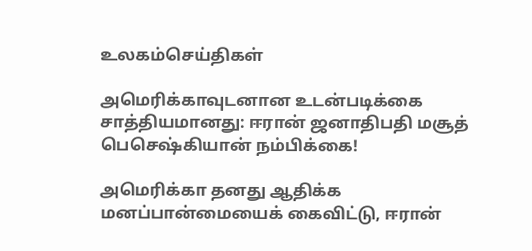உலகம்செய்திகள்

அமெரிக்காவுடனான உடன்படிக்கை சாத்தியமானது: ஈரான் ஜனாதிபதி மசூத் பெசெஷ்கியான் நம்பிக்கை!

அமெரிக்கா தனது ஆதிக்க மனப்பான்மையைக் கைவிட்டு, ஈரான்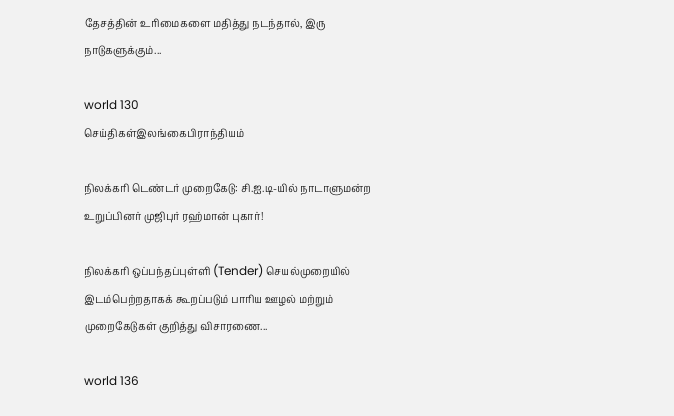தேசத்தின் உரிமைகளை மதித்து நடந்தால், இரு நாடுகளுக்கும்...

world 130
செய்திகள்இலங்கைபிராந்தியம்

நிலக்கரி டெண்டர் முறைகேடு: சி.ஐ.டி-யில் நாடாளுமன்ற உறுப்பினர் முஜிபுர் ரஹ்மான் புகார்!

நிலக்கரி ஒப்பந்தப்புள்ளி (Tender) செயல்முறையில் இடம்பெற்றதாகக் கூறப்படும் பாரிய ஊழல் மற்றும் முறைகேடுகள் குறித்து விசாரணை...

world 136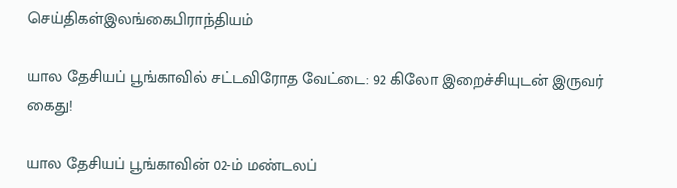செய்திகள்இலங்கைபிராந்தியம்

யால தேசியப் பூங்காவில் சட்டவிரோத வேட்டை: 92 கிலோ இறைச்சியுடன் இருவர் கைது!

யால தேசியப் பூங்காவின் 02-ம் மண்டலப்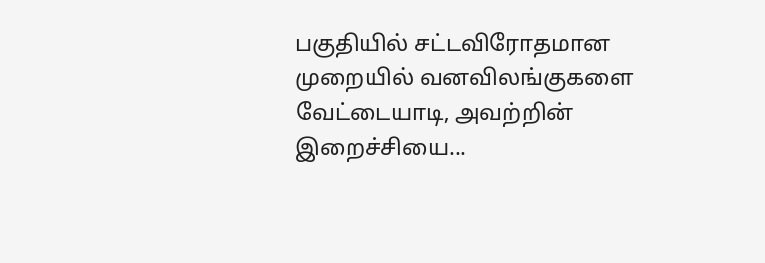பகுதியில் சட்டவிரோதமான முறையில் வனவிலங்குகளை வேட்டையாடி, அவற்றின் இறைச்சியை...